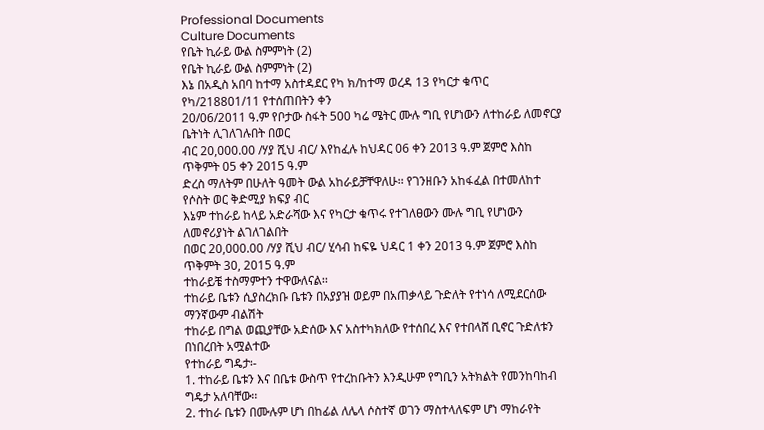Professional Documents
Culture Documents
የቤት ኪራይ ውል ስምምነት (2)
የቤት ኪራይ ውል ስምምነት (2)
እኔ በአዲስ አበባ ከተማ አስተዳደር የካ ክ/ከተማ ወረዳ 13 የካርታ ቁጥር የካ/218801/11 የተሰጠበትን ቀን
20/06/2011 ዓ.ም የቦታው ስፋት 500 ካሬ ሜትር ሙሉ ግቢ የሆነውን ለተከራይ ለመኖርያ ቤትነት ሊገለገሉበት በወር
ብር 20,000.00 /ሃያ ሺህ ብር/ እየከፈሉ ከህዳር 06 ቀን 2013 ዓ.ም ጀምሮ እስከ ጥቅምት 05 ቀን 2015 ዓ.ም
ድረስ ማለትም በሁለት ዓመት ውል አከራይቻቸዋለሁ፡፡ የገንዘቡን አከፋፈል በተመለከተ የሶስት ወር ቅድሚያ ክፍያ ብር
እኔም ተከራይ ከላይ አድራሻው እና የካርታ ቁጥሩ የተገለፀውን ሙሉ ግቢ የሆነውን ለመኖሪያነት ልገለገልበት
በወር 20,000.00 /ሃያ ሺህ ብር/ ሂሳብ ከፍዬ ህዳር 1 ቀን 2013 ዓ.ም ጀምሮ እስከ ጥቅምት 30, 2015 ዓ.ም
ተከራይቼ ተስማምተን ተዋውለናል፡፡
ተከራይ ቤቱን ሲያስረክቡ ቤቱን በአያያዝ ወይም በአጠቃላይ ጉድለት የተነሳ ለሚደርሰው ማንኛውም ብልሽት
ተከራይ በግል ወጪያቸው አድሰው እና አስተካክለው የተሰበረ እና የተበላሸ ቢኖር ጉድለቱን በነበረበት አሟልተው
የተከራይ ግዴታ፡-
1. ተከራይ ቤቱን እና በቤቱ ውስጥ የተረከቡትን እንዲሁም የግቢን አትክልት የመንከባከብ ግዴታ አለባቸው፡፡
2. ተከራ ቤቱን በሙሉም ሆነ በከፊል ለሌላ ሶስተኛ ወገን ማስተላለፍም ሆነ ማከራየት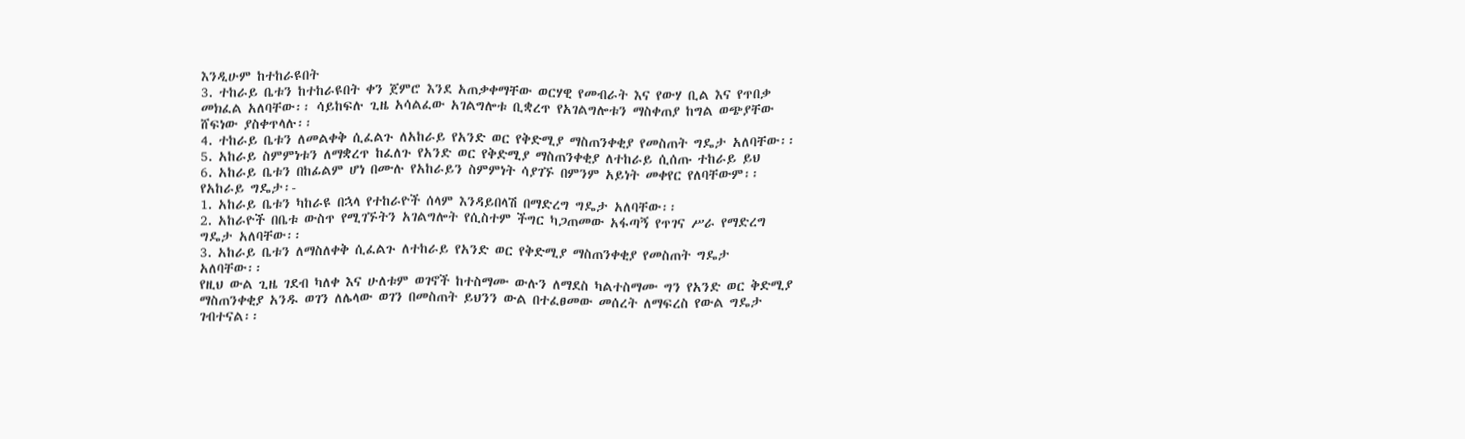እንዲሁም ከተከራዩበት
3. ተከራይ ቤቱን ከተከራዩበት ቀን ጀምሮ እንደ አጠቃቀማቸው ወርሃዊ የመብራት እና የውሃ ቢል እና የጥበቃ
መክፈል አለባቸው፡፡ ሳይከፍሉ ጊዜ አሳልፈው አገልግሎቱ ቢቋረጥ የአገልግሎቱን ማስቀጠያ ከግል ወጭያቸው
ሸፍነው ያስቀጥላሉ፡፡
4. ተከራይ ቤቱን ለመልቀቅ ሲፈልጉ ለአከራይ የአንድ ወር የቅድሚያ ማስጠንቀቂያ የመስጠት ግዴታ አለባቸው፡፡
5. አከራይ ስምምነቱን ለማቋረጥ ከፈለጉ የአንድ ወር የቅድሚያ ማስጠንቀቂያ ለተከራይ ሲሰጡ ተከራይ ይህ
6. አከራይ ቤቱን በከፊልም ሆነ በሙሉ የአከራይን ስምምነት ሳያገኙ በምንም አይነት መቀየር የለባቸውም፡፡
የአከራይ ግዴታ፡-
1. አከራይ ቤቱን ካከራዩ በኋላ የተከራዮች ሰላም እንዳይበላሽ በማድረግ ግዴታ አለባቸው፡፡
2. አከራዮች በቤቱ ውስጥ የሚገኙትን አገልግሎት የሲስተም ችግር ካጋጠመው አፋጣኝ የጥገና ሥራ የማድረግ
ግዴታ አለባቸው፡፡
3. አከራይ ቤቱን ለማስለቀቅ ሲፈልጉ ለተከራይ የአንድ ወር የቅድሚያ ማስጠንቀቂያ የመስጠት ግዴታ
አለባቸው፡፡
የዚህ ውል ጊዜ ገደብ ካለቀ እና ሁለቱም ወገኖች ከተስማሙ ውሉን ለማደስ ካልተስማሙ ግን የአንድ ወር ቅድሚያ
ማስጠንቀቂያ አንዱ ወገን ለሌላው ወገን በመስጠት ይህንን ውል በተፈፀመው መሰረት ለማፍረስ የውል ግዴታ
ገብተናል፡፡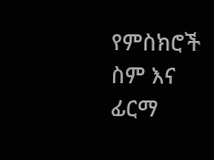የምስክሮች ስም እና ፊርማ